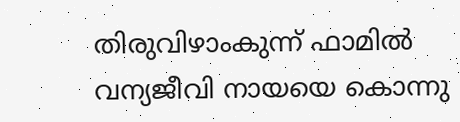തിരുവിഴാംകുന്ന് ഫാമില്‍ വന്യജീവി നായയെ കൊന്നു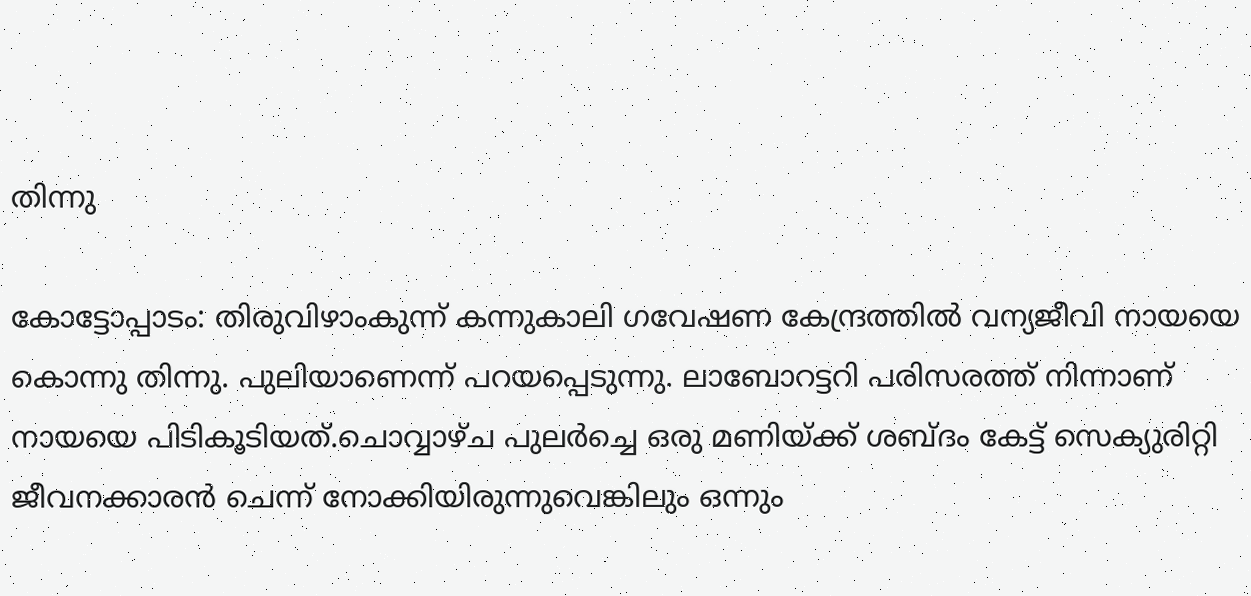തിന്നു

കോട്ടോപ്പാടം: തിരുവിഴാംകുന്ന് കന്നുകാലി ഗവേഷണ കേന്ദ്രത്തില്‍ വന്യജീവി നായയെ കൊന്നു തിന്നു. പുലിയാണെന്ന് പറയപ്പെടുന്നു. ലാബോറട്ടറി പരിസരത്ത് നിന്നാണ് നായയെ പിടികൂടിയത്.ചൊവ്വാഴ്ച പുലര്‍ച്ചെ ഒരു മണിയ്ക്ക് ശബ്ദം കേട്ട് സെക്യുരിറ്റി ജീവനക്കാരന്‍ ചെന്ന് നോക്കിയിരുന്നുവെങ്കിലും ഒന്നും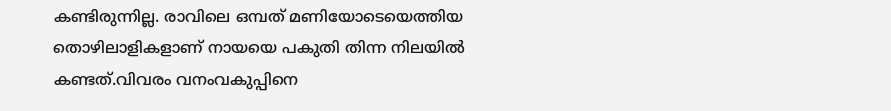കണ്ടിരുന്നില്ല. രാവിലെ ഒമ്പത് മണിയോടെയെത്തിയ തൊഴിലാളികളാണ് നായയെ പകുതി തിന്ന നിലയില്‍ കണ്ടത്.വിവരം വനംവകുപ്പിനെ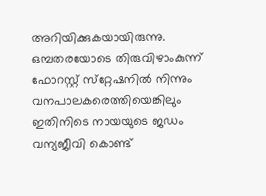അറിയിക്കുകയായിരുന്നു. ഒമ്പതരയോടെ തിരുവിഴാംകുന്ന് ഫോറസ്റ്റ് സ്‌റ്റേഷനില്‍ നിന്നും വനപാലകരെത്തിയെങ്കിലും ഇതിനിടെ നായയുടെ ജഡം വന്യജീവി കൊണ്ട്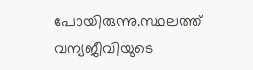പോയിരുന്നു.സ്ഥലത്ത് വന്യജീവിയുടെ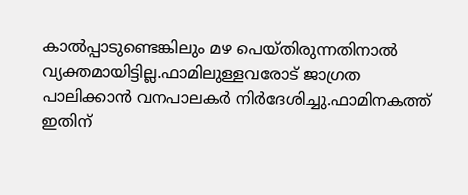കാല്‍പ്പാടുണ്ടെങ്കിലും മഴ പെയ്തിരുന്നതിനാല്‍ വ്യക്തമായിട്ടില്ല.ഫാമിലുള്ളവരോട് ജാഗ്രത പാലിക്കാന്‍ വനപാലകര്‍ നിര്‍ദേശിച്ചു.ഫാമിനകത്ത് ഇതിന്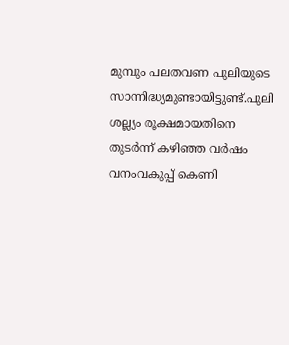മുമ്പും പലതവണ പുലിയുടെ സാന്നിദ്ധ്യമുണ്ടായിട്ടുണ്ട്.പുലി ശല്ല്യം രൂക്ഷമായതിനെ തുടര്‍ന്ന് കഴിഞ്ഞ വര്‍ഷം വനംവകുപ്പ് കെണി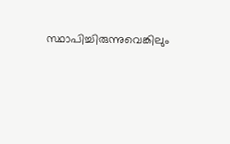സ്ഥാപിച്ചിരുന്നുവെങ്കിലും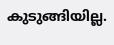കുടുങ്ങിയില്ല.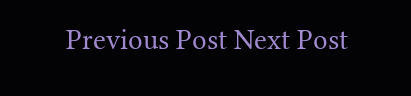Previous Post Next Post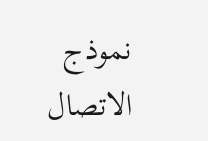نموذج الاتصال